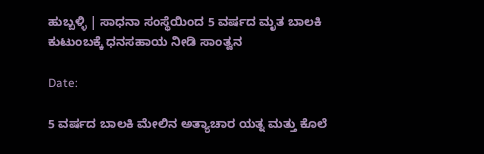ಹುಬ್ಬಳ್ಳಿ | ಸಾಧನಾ ಸಂಸ್ಥೆಯಿಂದ 5 ವರ್ಷದ ಮೃತ ಬಾಲಕಿ ಕುಟುಂಬಕ್ಕೆ ಧನಸಹಾಯ ನೀಡಿ ಸಾಂತ್ವನ

Date:

5 ವರ್ಷದ ಬಾಲಕಿ ಮೇಲಿನ ಅತ್ಯಾಚಾರ ಯತ್ನ ಮತ್ತು ಕೊಲೆ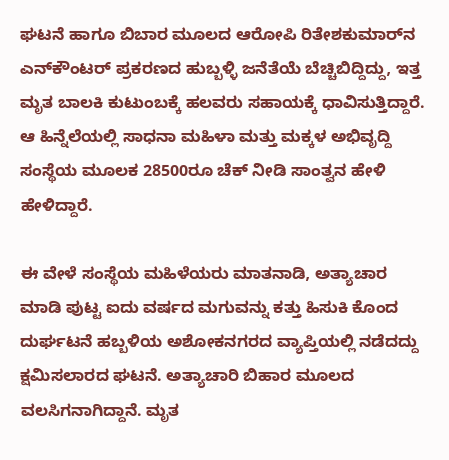ಘಟನೆ ಹಾಗೂ ಬಿಬಾರ ಮೂಲದ ಆರೋಪಿ ರಿತೇಶಕುಮಾರ್‌ನ ಎನ್‌ಕೌಂಟರ್ ಪ್ರಕರಣದ ಹುಬ್ಬಳ್ಳಿ ಜನೆತೆಯೆ ಬೆಚ್ಚಿಬಿದ್ದಿದ್ದು, ಇತ್ತ ಮೃತ ಬಾಲಕಿ ಕುಟುಂಬಕ್ಕೆ ಹಲವರು ಸಹಾಯಕ್ಕೆ ಧಾವಿಸುತ್ತಿದ್ದಾರೆ. ಆ ಹಿನ್ನೆಲೆಯಲ್ಲಿ ಸಾಧನಾ ಮಹಿಳಾ ‌ಮತ್ತು ಮಕ್ಕಳ ‌ಅಭಿವೃದ್ದಿ ಸಂಸ್ಥೆಯ‌ ಮೂಲಕ 28500ರೂ ಚೆಕ್ ನೀಡಿ ಸಾಂತ್ವನ ಹೇಳಿ ಹೇಳಿದ್ದಾರೆ.

ಈ ವೇಳೆ ಸಂಸ್ಥೆಯ ಮಹಿಳೆಯರು ಮಾತನಾಡಿ, ಅತ್ಯಾಚಾರ ಮಾಡಿ ಪುಟ್ಟ ಐದು ವರ್ಷದ ಮಗುವನ್ನು ಕತ್ತು ಹಿಸುಕಿ ಕೊಂದ ದುರ್ಘಟನೆ ಹಬ್ಬಳಿಯ ಅಶೋಕನಗರದ ವ್ಯಾಪ್ತಿಯಲ್ಲಿ ನಡೆದದ್ದು ಕ್ಷಮಿಸಲಾರದ ಘಟನೆ. ಅತ್ಯಾಚಾರಿ ಬಿಹಾರ ಮೂಲದ ವಲಸಿಗನಾಗಿದ್ದಾನೆ. ಮೃತ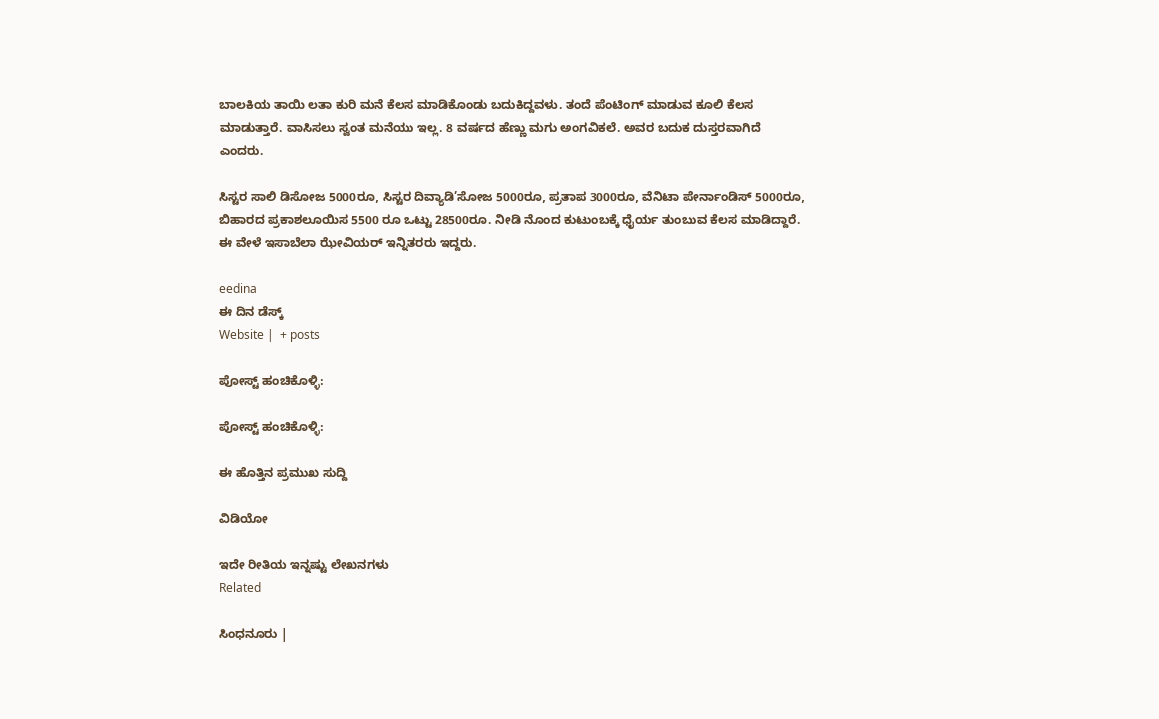ಬಾಲಕಿಯ ತಾಯಿ ಲತಾ ಕುರಿ‌ ಮನೆ ಕೆಲಸ ಮಾಡಿಕೊಂಡು ‌ಬದುಕಿದ್ದವಳು. ತಂದೆ ಪೆಂಟಿಂಗ್ ಮಾಡುವ ಕೂಲಿ ಕೆಲಸ ಮಾಡುತ್ತಾರೆ. ವಾಸಿಸಲು ಸ್ವಂತ ಮನೆಯು ಇಲ್ಲ. 8 ವರ್ಷದ ಹೆಣ್ಣು ಮಗು ಅಂಗವಿಕಲೆ. ಅವರ ಬದುಕ ದುಸ್ತರವಾಗಿದೆ ಎಂದರು.

ಸಿಸ್ಟರ ಸಾಲಿ ಡಿಸೋಜ 5000ರೂ, ಸಿಸ್ಟರ ದಿವ್ಯಾಡಿ’ಸೋಜ 5000ರೂ, ಪ್ರತಾಪ 3000ರೂ, ವೆನಿಟಾ ಪೇರ್ನಾಂಡಿಸ್ 5000ರೂ, ಬಿಹಾರದ ಪ್ರಕಾಶಲೂಯಿಸ 5500 ರೂ‌ ಒಟ್ಟು 28500ರೂ. ನೀಡಿ ನೊಂದ ಕುಟುಂಬಕ್ಕೆ ಧೈರ್ಯ ತುಂಬುವ ಕೆಲಸ ಮಾಡಿದ್ದಾರೆ. ಈ ವೇಳೆ ಇಸಾಬೆಲಾ ಝೇವಿಯರ್ ಇನ್ನಿತರರು ಇದ್ದರು.

eedina
ಈ ದಿನ ಡೆಸ್ಕ್‌
Website |  + posts

ಪೋಸ್ಟ್ ಹಂಚಿಕೊಳ್ಳಿ:

ಪೋಸ್ಟ್ ಹಂಚಿಕೊಳ್ಳಿ:

ಈ ಹೊತ್ತಿನ ಪ್ರಮುಖ ಸುದ್ದಿ

ವಿಡಿಯೋ

ಇದೇ ರೀತಿಯ ಇನ್ನಷ್ಟು ಲೇಖನಗಳು
Related

ಸಿಂಧನೂರು |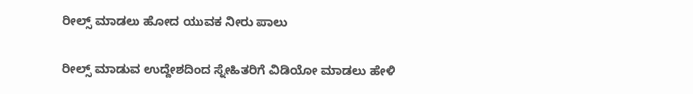ರೀಲ್ಸ್ ಮಾಡಲು ಹೋದ ಯುವಕ ನೀರು ಪಾಲು

ರೀಲ್ಸ್ ಮಾಡುವ ಉದ್ದೇಶದಿಂದ ಸ್ನೇಹಿತರಿಗೆ ವಿಡಿಯೋ ಮಾಡಲು ಹೇಳಿ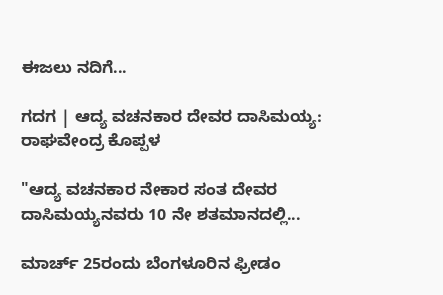ಈಜಲು ನದಿಗೆ...

ಗದಗ | ಆದ್ಯ ವಚನಕಾರ ದೇವರ ದಾಸಿಮಯ್ಯ: ರಾಘವೇಂದ್ರ ಕೊಪ್ಪಳ

"ಆದ್ಯ ವಚನಕಾರ ನೇಕಾರ ಸಂತ ದೇವರ ದಾಸಿಮಯ್ಯನವರು 10 ನೇ ಶತಮಾನದಲ್ಲಿ...

ಮಾರ್ಚ್ 25ರಂದು ಬೆಂಗಳೂರಿನ ಫ್ರೀಡಂ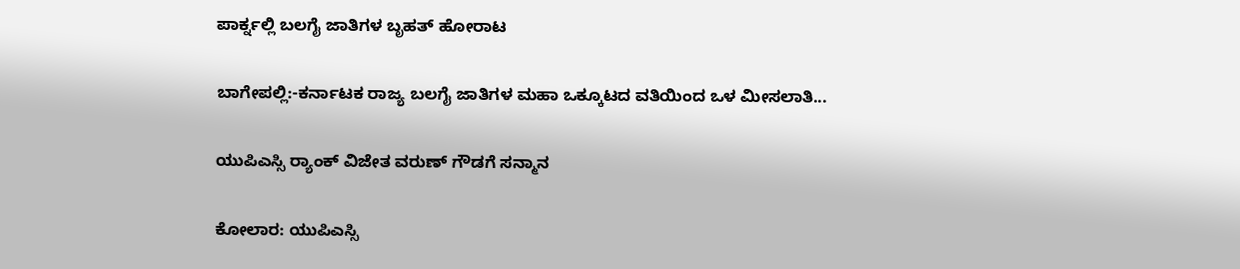ಪಾರ್ಕ್ನಲ್ಲಿ ಬಲಗೈ ಜಾತಿಗಳ ಬೃಹತ್ ಹೋರಾಟ

ಬಾಗೇಪಲ್ಲಿ:-ಕರ್ನಾಟಕ ರಾಜ್ಯ ಬಲಗೈ ಜಾತಿಗಳ ಮಹಾ ಒಕ್ಕೂಟದ ವತಿಯಿಂದ ಒಳ ಮೀಸಲಾತಿ...

ಯುಪಿಎಸ್ಸಿ ರ‍್ಯಾಂಕ್‌ ವಿಜೇತ ವರುಣ್ ಗೌಡಗೆ ಸನ್ಮಾನ

ಕೋಲಾರ: ಯುಪಿಎಸ್ಸಿ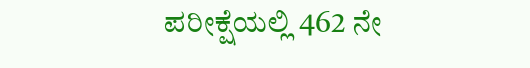ಪರೀಕ್ಷೆಯಲ್ಲಿ 462 ನೇ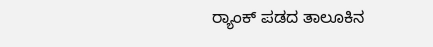ರ‍್ಯಾಂಕ್‌ ಪಡದ ತಾಲೂಕಿನ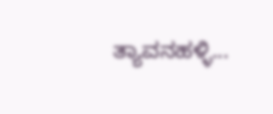ತ್ಯಾವನಹಳ್ಳಿ...